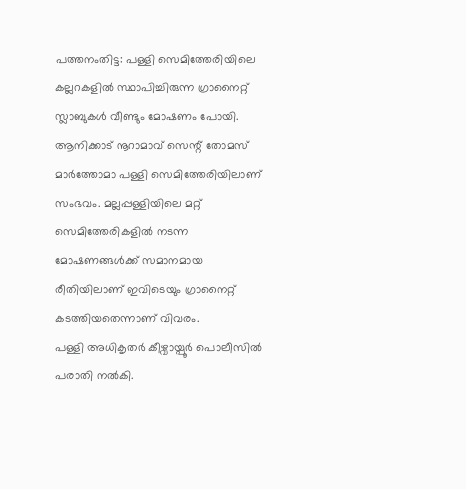പത്തനംതിട്ട: പള്ളി സെമിത്തേരിയിലെ കല്ലറകളിൽ സ്ഥാപിച്ചിരുന്ന ഗ്രാനൈറ്റ് സ്ലാബുകൾ വീണ്ടും മോഷണം പോയി. ആനിക്കാട് നൂറാമാവ് സെന്റ് തോമസ് മാർത്തോമാ പള്ളി സെമിത്തേരിയിലാണ് സംഭവം. മല്ലപ്പള്ളിയിലെ മറ്റ് സെമിത്തേരികളിൽ നടന്ന മോഷണങ്ങൾക്ക് സമാനമായ രീതിയിലാണ് ഇവിടെയും ഗ്രാനൈറ്റ് കടത്തിയതെന്നാണ് വിവരം.
പള്ളി അധികൃതർ കീഴ്വായ്പൂർ പൊലീസിൽ പരാതി നൽകി.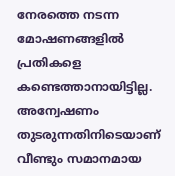നേരത്തെ നടന്ന മോഷണങ്ങളിൽ പ്രതികളെ കണ്ടെത്താനായിട്ടില്ല. അന്വേഷണം തുടരുന്നതിനിടെയാണ് വീണ്ടും സമാനമായ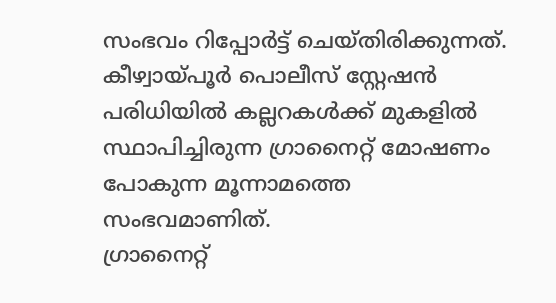സംഭവം റിപ്പോർട്ട് ചെയ്തിരിക്കുന്നത്. കീഴ്വായ്പൂർ പൊലീസ് സ്റ്റേഷൻ പരിധിയിൽ കല്ലറകൾക്ക് മുകളിൽ സ്ഥാപിച്ചിരുന്ന ഗ്രാനൈറ്റ് മോഷണം പോകുന്ന മൂന്നാമത്തെ സംഭവമാണിത്.
ഗ്രാനൈറ്റ്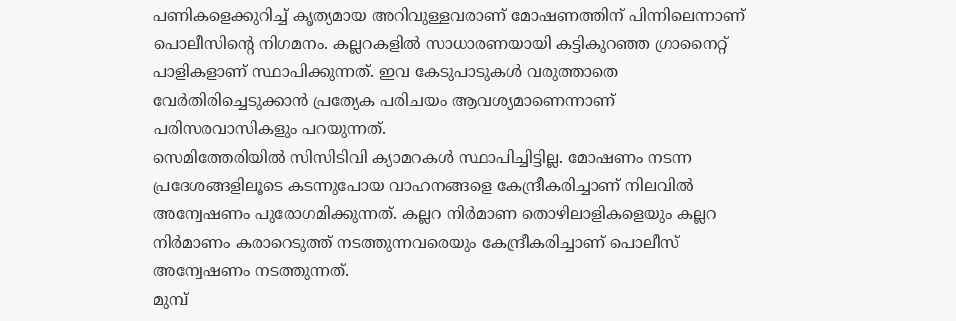പണികളെക്കുറിച്ച് കൃത്യമായ അറിവുള്ളവരാണ് മോഷണത്തിന് പിന്നിലെന്നാണ് പൊലീസിന്റെ നിഗമനം. കല്ലറകളിൽ സാധാരണയായി കട്ടികുറഞ്ഞ ഗ്രാനൈറ്റ് പാളികളാണ് സ്ഥാപിക്കുന്നത്. ഇവ കേടുപാടുകൾ വരുത്താതെ വേർതിരിച്ചെടുക്കാൻ പ്രത്യേക പരിചയം ആവശ്യമാണെന്നാണ് പരിസരവാസികളും പറയുന്നത്.
സെമിത്തേരിയിൽ സിസിടിവി ക്യാമറകൾ സ്ഥാപിച്ചിട്ടില്ല. മോഷണം നടന്ന പ്രദേശങ്ങളിലൂടെ കടന്നുപോയ വാഹനങ്ങളെ കേന്ദ്രീകരിച്ചാണ് നിലവിൽ അന്വേഷണം പുരോഗമിക്കുന്നത്. കല്ലറ നിർമാണ തൊഴിലാളികളെയും കല്ലറ നിർമാണം കരാറെടുത്ത് നടത്തുന്നവരെയും കേന്ദ്രീകരിച്ചാണ് പൊലീസ് അന്വേഷണം നടത്തുന്നത്.
മുമ്പ്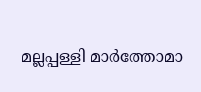മല്ലപ്പള്ളി മാർത്തോമാ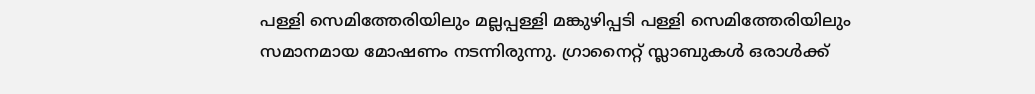പള്ളി സെമിത്തേരിയിലും മല്ലപ്പള്ളി മങ്കുഴിപ്പടി പള്ളി സെമിത്തേരിയിലും സമാനമായ മോഷണം നടന്നിരുന്നു. ഗ്രാനൈറ്റ് സ്ലാബുകൾ ഒരാൾക്ക്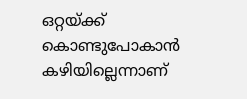ഒറ്റയ്ക്ക് കൊണ്ടുപോകാൻ കഴിയില്ലെന്നാണ്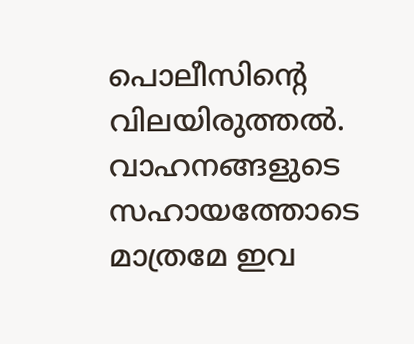പൊലീസിന്റെ വിലയിരുത്തൽ. വാഹനങ്ങളുടെ സഹായത്തോടെ മാത്രമേ ഇവ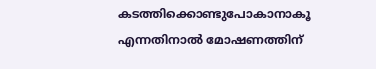കടത്തിക്കൊണ്ടുപോകാനാകൂ എന്നതിനാൽ മോഷണത്തിന്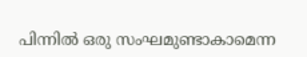പിന്നിൽ ഒരു സംഘമുണ്ടാകാമെന്ന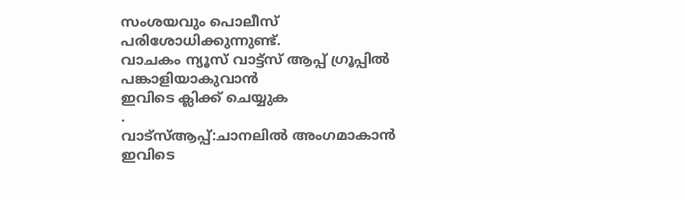സംശയവും പൊലീസ് പരിശോധിക്കുന്നുണ്ട്.
വാചകം ന്യൂസ് വാട്ട്സ് ആപ്പ് ഗ്രൂപ്പിൽ പങ്കാളിയാകുവാൻ
ഇവിടെ ക്ലിക്ക് ചെയ്യുക
.
വാട്സ്ആപ്പ്:ചാനലിൽ അംഗമാകാൻ ഇവിടെ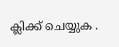ക്ലിക്ക് ചെയ്യുക .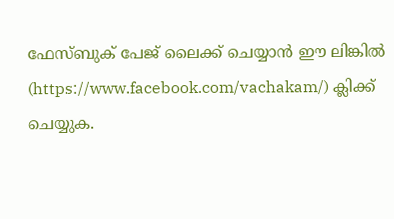ഫേസ്ബുക് പേജ് ലൈക്ക് ചെയ്യാൻ ഈ ലിങ്കിൽ (https://www.facebook.com/vachakam/) ക്ലിക്ക് ചെയ്യുക.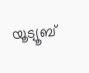യൂട്യൂബ്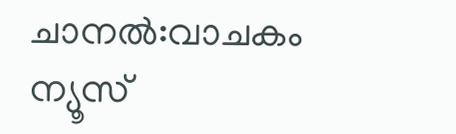ചാനൽ:വാചകം ന്യൂസ്